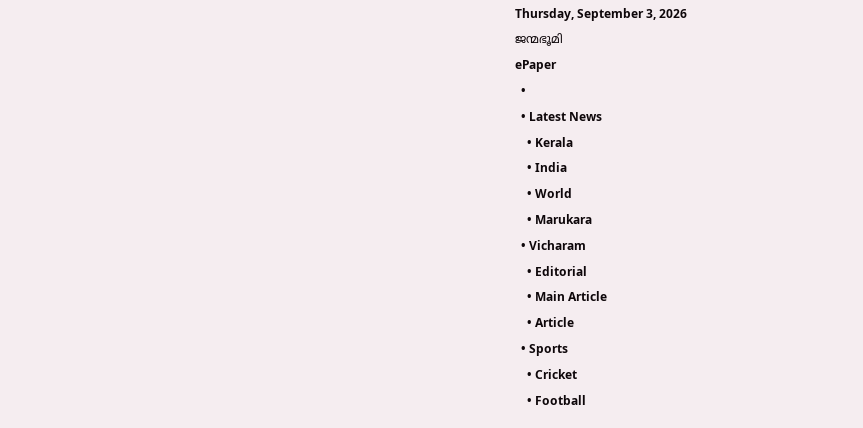Thursday, September 3, 2026
ജന്മഭൂമി
ePaper
  •
  • Latest News
    • Kerala
    • India
    • World
    • Marukara
  • Vicharam
    • Editorial
    • Main Article
    • Article
  • Sports
    • Cricket
    • Football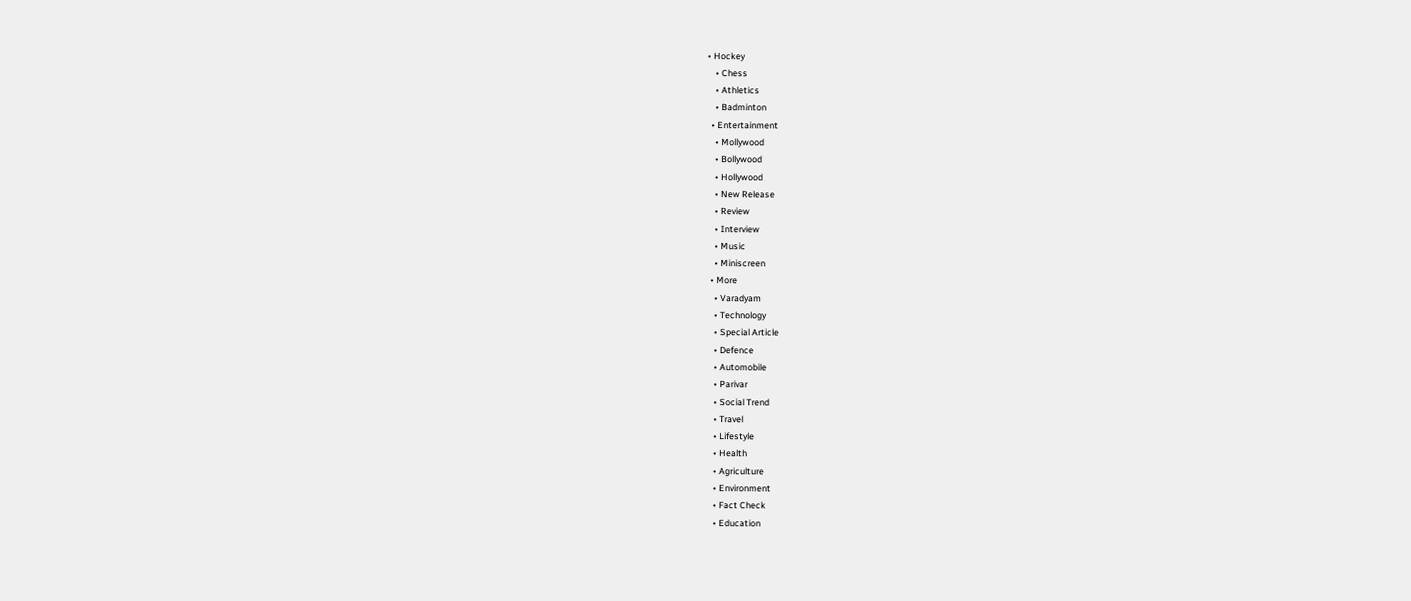• Hockey
    • Chess
    • Athletics
    • Badminton
  • Entertainment
    • Mollywood
    • Bollywood
    • Hollywood
    • New Release
    • Review
    • Interview
    • Music
    • Miniscreen
  • More
    • Varadyam
    • Technology
    • Special Article
    • Defence
    • Automobile
    • Parivar
    • Social Trend
    • Travel
    • Lifestyle
    • Health
    • Agriculture
    • Environment
    • Fact Check
    • Education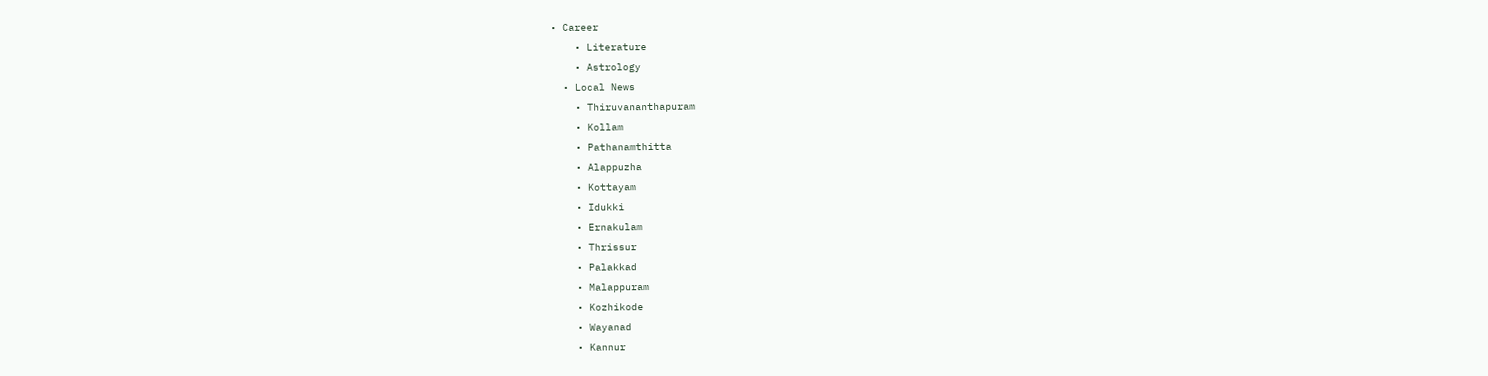• Career
    • Literature
    • Astrology
  • Local News
    • Thiruvananthapuram
    • Kollam
    • Pathanamthitta
    • Alappuzha
    • Kottayam
    • Idukki
    • Ernakulam
    • Thrissur
    • Palakkad
    • Malappuram
    • Kozhikode
    • Wayanad
    • Kannur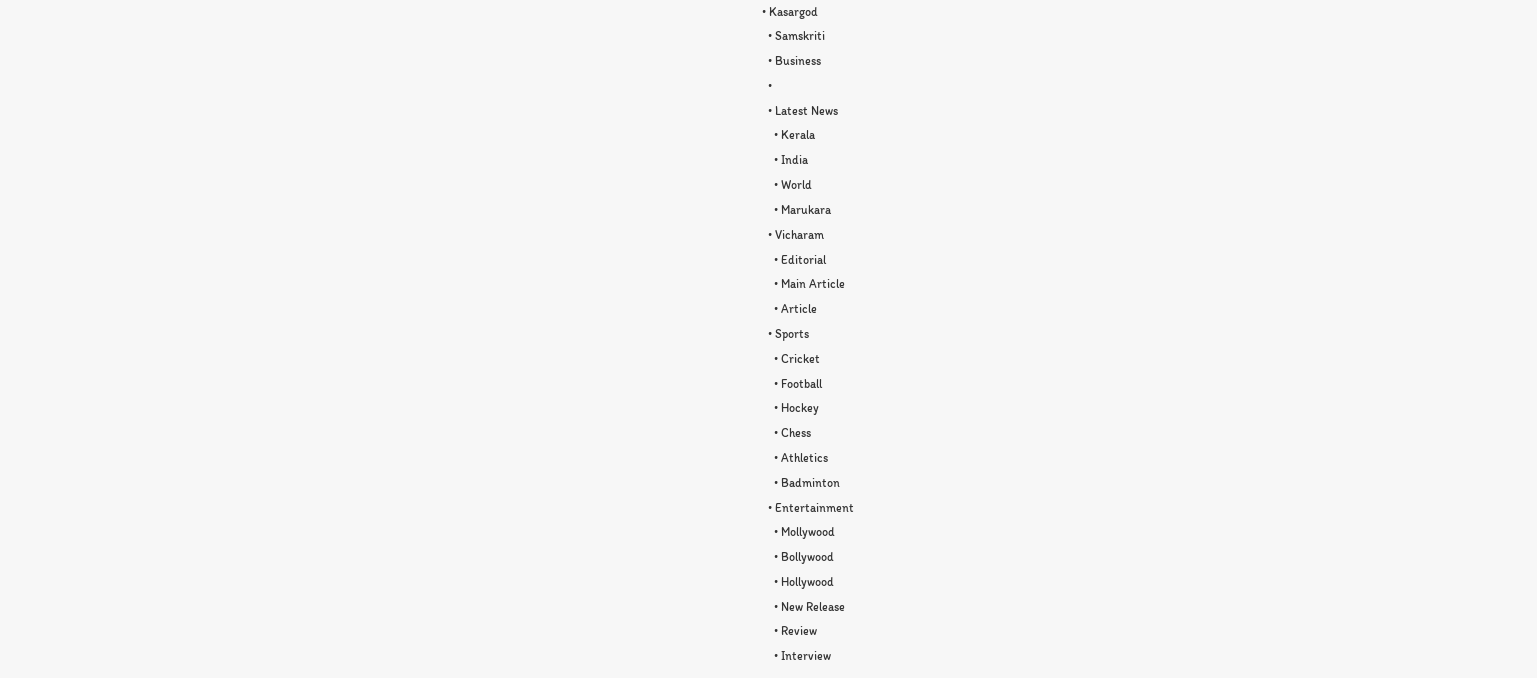• Kasargod
  • Samskriti
  • Business
  •
  • Latest News
    • Kerala
    • India
    • World
    • Marukara
  • Vicharam
    • Editorial
    • Main Article
    • Article
  • Sports
    • Cricket
    • Football
    • Hockey
    • Chess
    • Athletics
    • Badminton
  • Entertainment
    • Mollywood
    • Bollywood
    • Hollywood
    • New Release
    • Review
    • Interview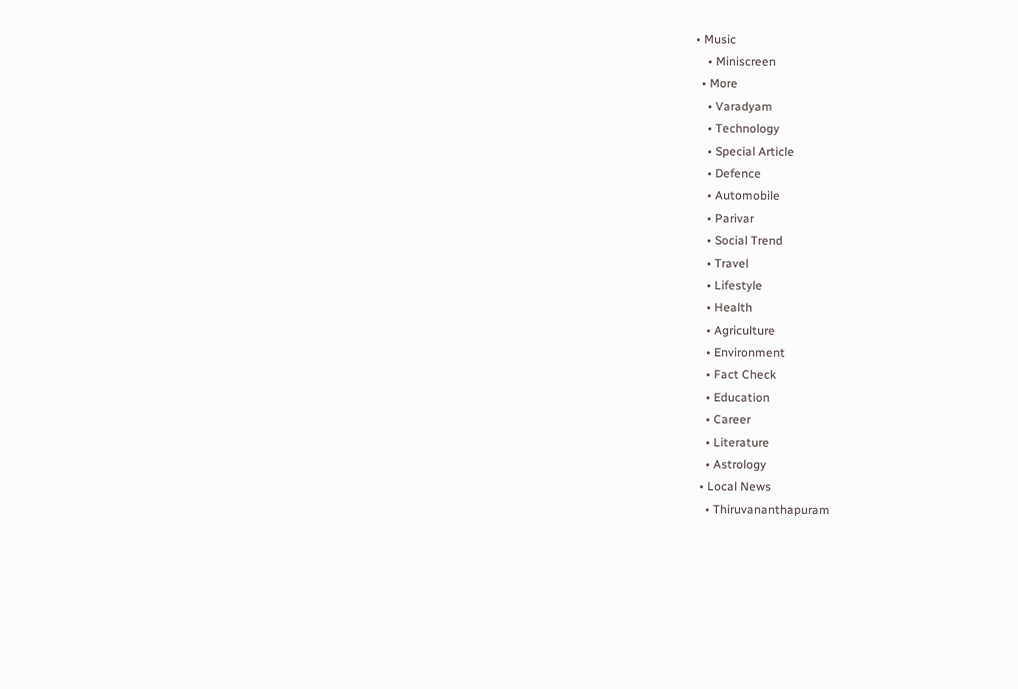• Music
    • Miniscreen
  • More
    • Varadyam
    • Technology
    • Special Article
    • Defence
    • Automobile
    • Parivar
    • Social Trend
    • Travel
    • Lifestyle
    • Health
    • Agriculture
    • Environment
    • Fact Check
    • Education
    • Career
    • Literature
    • Astrology
  • Local News
    • Thiruvananthapuram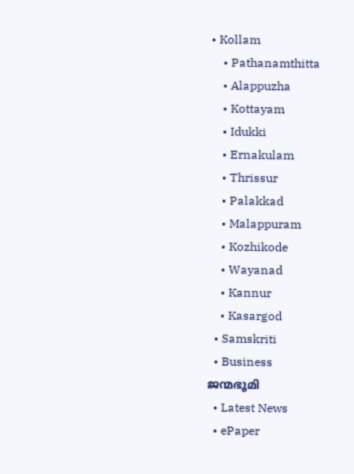• Kollam
    • Pathanamthitta
    • Alappuzha
    • Kottayam
    • Idukki
    • Ernakulam
    • Thrissur
    • Palakkad
    • Malappuram
    • Kozhikode
    • Wayanad
    • Kannur
    • Kasargod
  • Samskriti
  • Business
ജന്മഭൂമി
  • Latest News
  • ePaper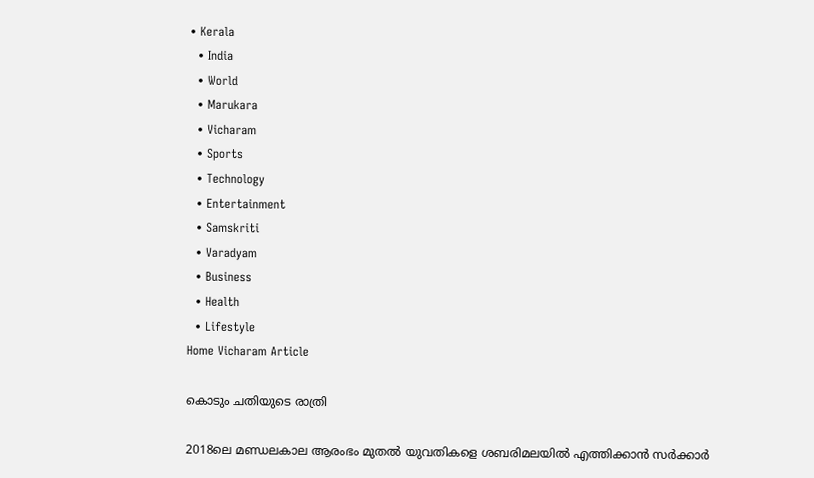• Kerala
  • India
  • World
  • Marukara
  • Vicharam
  • Sports
  • Technology
  • Entertainment
  • Samskriti
  • Varadyam
  • Business
  • Health
  • Lifestyle
Home Vicharam Article

കൊടും ചതിയുടെ രാത്രി

2018ലെ മണ്ഡലകാല ആരംഭം മുതല്‍ യുവതികളെ ശബരിമലയില്‍ എത്തിക്കാന്‍ സര്‍ക്കാര്‍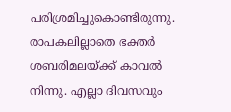പരിശ്രമിച്ചുകൊണ്ടിരുന്നു. രാപകലില്ലാതെ ഭക്തര്‍ ശബരിമലയ്‌ക്ക് കാവല്‍ നിന്നു. എല്ലാ ദിവസവും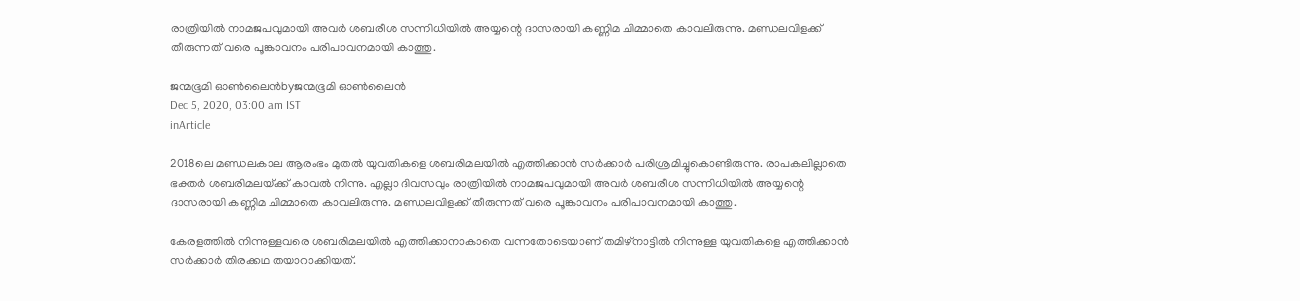രാത്രിയില്‍ നാമജപവുമായി അവര്‍ ശബരീശ സന്നിധിയില്‍ അയ്യന്റെ ദാസരായി കണ്ണിമ ചിമ്മാതെ കാവലിരുന്നു. മണ്ഡലവിളക്ക് തീരുന്നത് വരെ പൂങ്കാവനം പരിപാവനമായി കാത്തു.

ജന്മഭൂമി ഓണ്‍ലൈന്‍byജന്മഭൂമി ഓണ്‍ലൈന്‍
Dec 5, 2020, 03:00 am IST
inArticle

2018ലെ മണ്ഡലകാല ആരംഭം മുതല്‍ യുവതികളെ ശബരിമലയില്‍ എത്തിക്കാന്‍ സര്‍ക്കാര്‍ പരിശ്രമിച്ചുകൊണ്ടിരുന്നു. രാപകലില്ലാതെ ഭക്തര്‍ ശബരിമലയ്‌ക്ക് കാവല്‍ നിന്നു. എല്ലാ ദിവസവും രാത്രിയില്‍ നാമജപവുമായി അവര്‍ ശബരീശ സന്നിധിയില്‍ അയ്യന്റെ ദാസരായി കണ്ണിമ ചിമ്മാതെ കാവലിരുന്നു. മണ്ഡലവിളക്ക് തീരുന്നത് വരെ പൂങ്കാവനം പരിപാവനമായി കാത്തു.

കേരളത്തില്‍ നിന്നുള്ളവരെ ശബരിമലയില്‍ എത്തിക്കാനാകാതെ വന്നതോടെയാണ് തമിഴ്നാട്ടില്‍ നിന്നുള്ള യുവതികളെ എത്തിക്കാന്‍ സര്‍ക്കാര്‍ തിരക്കഥ തയാറാക്കിയത്.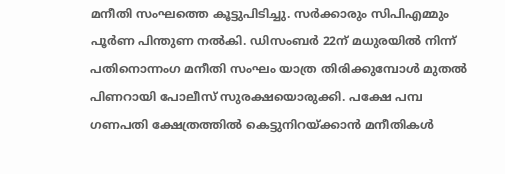മനീതി സംഘത്തെ കൂട്ടുപിടിച്ചു. സര്‍ക്കാരും സിപിഎമ്മും പൂര്‍ണ പിന്തുണ നല്‍കി. ഡിസംബര്‍ 22ന് മധുരയില്‍ നിന്ന് പതിനൊന്നംഗ മനീതി സംഘം യാത്ര തിരിക്കുമ്പോള്‍ മുതല്‍ പിണറായി പോലീസ് സുരക്ഷയൊരുക്കി. പക്ഷേ പമ്പ ഗണപതി ക്ഷേത്രത്തില്‍ കെട്ടുനിറയ്‌ക്കാന്‍ മനീതികള്‍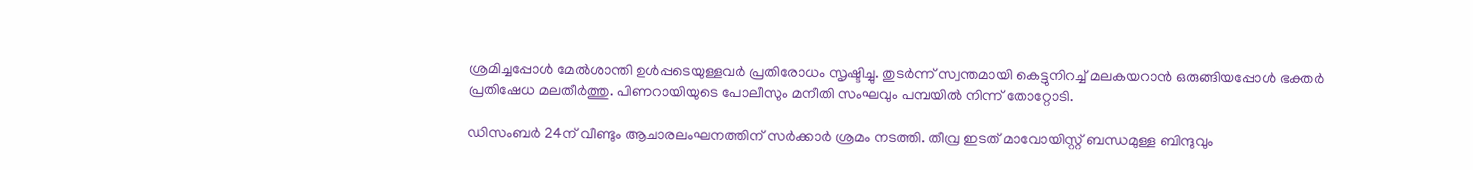ശ്രമിച്ചപ്പോള്‍ മേല്‍ശാന്തി ഉള്‍പ്പടെയുള്ളവര്‍ പ്രതിരോധം സൃഷ്ടിച്ചു. തുടര്‍ന്ന് സ്വന്തമായി കെട്ടുനിറച്ച് മലകയറാന്‍ ഒരുങ്ങിയപ്പോള്‍ ഭക്തര്‍ പ്രതിഷേധ മലതീര്‍ത്തു. പിണറായിയുടെ പോലീസും മനീതി സംഘവും പമ്പയില്‍ നിന്ന് തോറ്റോടി.

ഡിസംബര്‍ 24ന് വീണ്ടും ആചാരലംഘനത്തിന് സര്‍ക്കാര്‍ ശ്രമം നടത്തി. തീവ്ര ഇടത് മാവോയിസ്റ്റ് ബന്ധമുള്ള ബിന്ദുവും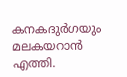കനകദുര്‍ഗയും മലകയറാന്‍ എത്തി.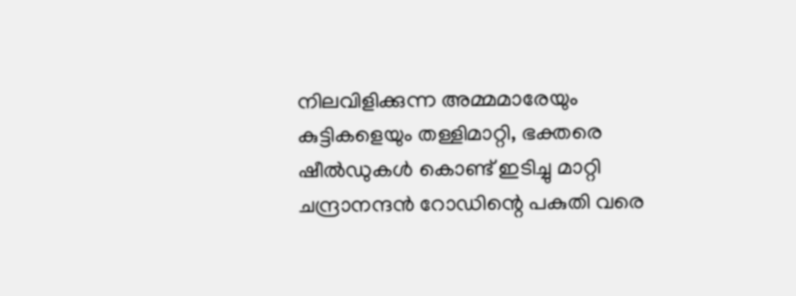നിലവിളിക്കുന്ന അമ്മമാരേയും കുട്ടികളെയും തള്ളിമാറ്റി, ഭക്തരെ ഷീല്‍ഡുകള്‍ കൊണ്ട് ഇടിച്ചു മാറ്റി ചന്ദ്രാനന്ദന്‍ റോഡിന്റെ പകുതി വരെ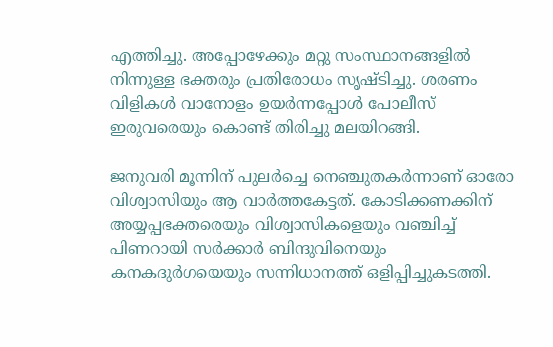എത്തിച്ചു. അപ്പോഴേക്കും മറ്റു സംസ്ഥാനങ്ങളില്‍ നിന്നുള്ള ഭക്തരും പ്രതിരോധം സൃഷ്ടിച്ചു. ശരണം വിളികള്‍ വാനോളം ഉയര്‍ന്നപ്പോള്‍ പോലീസ് ഇരുവരെയും കൊണ്ട് തിരിച്ചു മലയിറങ്ങി.

ജനുവരി മൂന്നിന് പുലര്‍ച്ചെ നെഞ്ചുതകര്‍ന്നാണ് ഓരോ വിശ്വാസിയും ആ വാര്‍ത്തകേട്ടത്. കോടിക്കണക്കിന് അയ്യപ്പഭക്തരെയും വിശ്വാസികളെയും വഞ്ചിച്ച് പിണറായി സര്‍ക്കാര്‍ ബിന്ദുവിനെയും കനകദുര്‍ഗയെയും സന്നിധാനത്ത് ഒളിപ്പിച്ചുകടത്തി.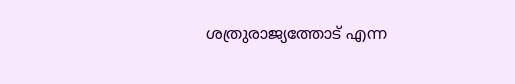ശത്രുരാജ്യത്തോട് എന്ന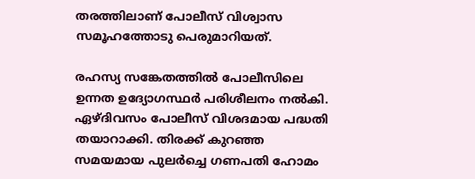തരത്തിലാണ് പോലീസ് വിശ്വാസ സമൂഹത്തോടു പെരുമാറിയത്.

രഹസ്യ സങ്കേതത്തില്‍ പോലീസിലെ ഉന്നത ഉദ്യോഗസ്ഥര്‍ പരിശീലനം നല്‍കി. ഏഴ്ദിവസം പോലീസ് വിശദമായ പദ്ധതി തയാറാക്കി. തിരക്ക് കുറഞ്ഞ സമയമായ പുലര്‍ച്ചെ ഗണപതി ഹോമം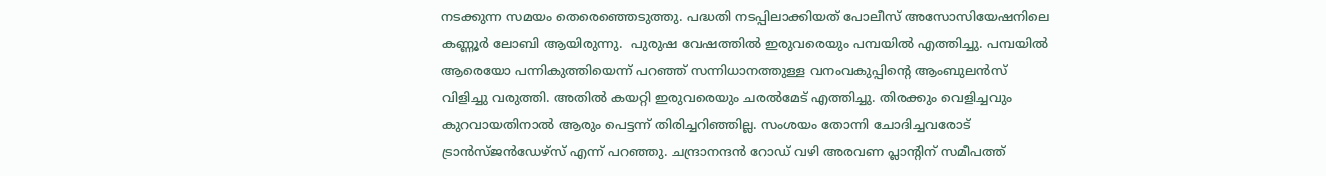നടക്കുന്ന സമയം തെരെഞ്ഞെടുത്തു. പദ്ധതി നടപ്പിലാക്കിയത് പോലീസ് അസോസിയേഷനിലെ കണ്ണൂര്‍ ലോബി ആയിരുന്നു.  പുരുഷ വേഷത്തില്‍ ഇരുവരെയും പമ്പയില്‍ എത്തിച്ചു. പമ്പയില്‍ ആരെയോ പന്നികുത്തിയെന്ന് പറഞ്ഞ് സന്നിധാനത്തുള്ള വനംവകുപ്പിന്റെ ആംബുലന്‍സ് വിളിച്ചു വരുത്തി. അതില്‍ കയറ്റി ഇരുവരെയും ചരല്‍മേട് എത്തിച്ചു. തിരക്കും വെളിച്ചവും കുറവായതിനാല്‍ ആരും പെട്ടന്ന് തിരിച്ചറിഞ്ഞില്ല. സംശയം തോന്നി ചോദിച്ചവരോട് ട്രാന്‍സ്ജന്‍ഡേഴ്‌സ് എന്ന് പറഞ്ഞു. ചന്ദ്രാനന്ദന്‍ റോഡ് വഴി അരവണ പ്ലാന്റിന് സമീപത്ത്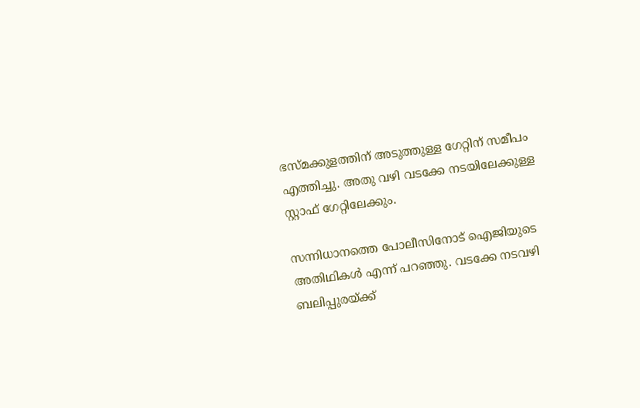ഭസ്മക്കുളത്തിന് അടുത്തുള്ള ഗേറ്റിന് സമീപം എത്തിച്ചു. അതു വഴി വടക്കേ നടയിലേക്കുള്ള സ്റ്റാഫ് ഗേറ്റിലേക്കും.

സന്നിധാനത്തെ പോലീസിനോട് ഐജിയുടെ അതിഥികള്‍ എന്ന് പറഞ്ഞു. വടക്കേ നടവഴി ബലിപ്പുരയ്‌ക്ക്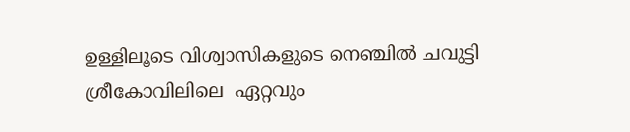ഉള്ളിലൂടെ വിശ്വാസികളുടെ നെഞ്ചില്‍ ചവുട്ടി ശ്രീകോവിലിലെ  ഏറ്റവും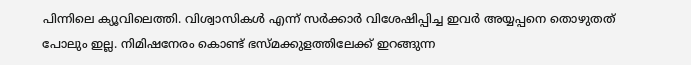പിന്നിലെ ക്യൂവിലെത്തി. വിശ്വാസികള്‍ എന്ന് സര്‍ക്കാര്‍ വിശേഷിപ്പിച്ച ഇവര്‍ അയ്യപ്പനെ തൊഴുതത് പോലും ഇല്ല. നിമിഷനേരം കൊണ്ട് ഭസ്മക്കുളത്തിലേക്ക് ഇറങ്ങുന്ന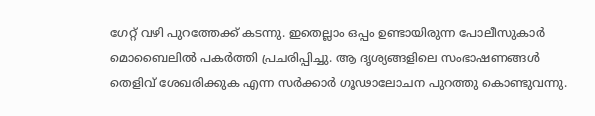ഗേറ്റ് വഴി പുറത്തേക്ക് കടന്നു. ഇതെല്ലാം ഒപ്പം ഉണ്ടായിരുന്ന പോലീസുകാര്‍ മൊബൈലില്‍ പകര്‍ത്തി പ്രചരിപ്പിച്ചു. ആ ദൃശ്യങ്ങളിലെ സംഭാഷണങ്ങള്‍ തെളിവ് ശേഖരിക്കുക എന്ന സര്‍ക്കാര്‍ ഗൂഢാലോചന പുറത്തു കൊണ്ടുവന്നു.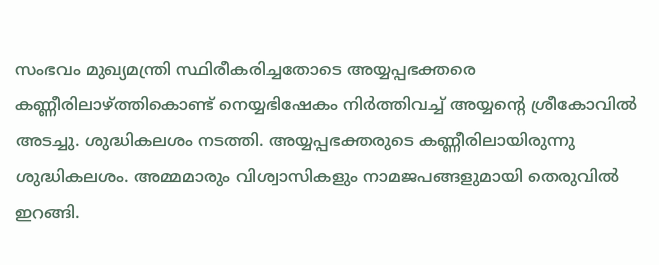സംഭവം മുഖ്യമന്ത്രി സ്ഥിരീകരിച്ചതോടെ അയ്യപ്പഭക്തരെ കണ്ണീരിലാഴ്‌ത്തികൊണ്ട് നെയ്യഭിഷേകം നിര്‍ത്തിവച്ച് അയ്യന്റെ ശ്രീകോവില്‍ അടച്ചു. ശുദ്ധികലശം നടത്തി. അയ്യപ്പഭക്തരുടെ കണ്ണീരിലായിരുന്നു ശുദ്ധികലശം. അമ്മമാരും വിശ്വാസികളും നാമജപങ്ങളുമായി തെരുവില്‍ ഇറങ്ങി.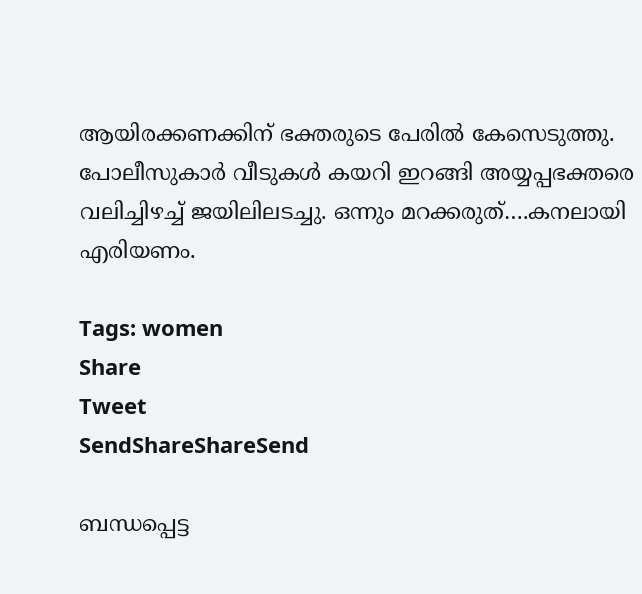ആയിരക്കണക്കിന് ഭക്തരുടെ പേരില്‍ കേസെടുത്തു. പോലീസുകാര്‍ വീടുകള്‍ കയറി ഇറങ്ങി അയ്യപ്പഭക്തരെ വലിച്ചിഴച്ച് ജയിലിലടച്ചു. ഒന്നും മറക്കരുത്….കനലായി എരിയണം.

Tags: women
Share
Tweet
SendShareShareSend

ബന്ധപ്പെട്ട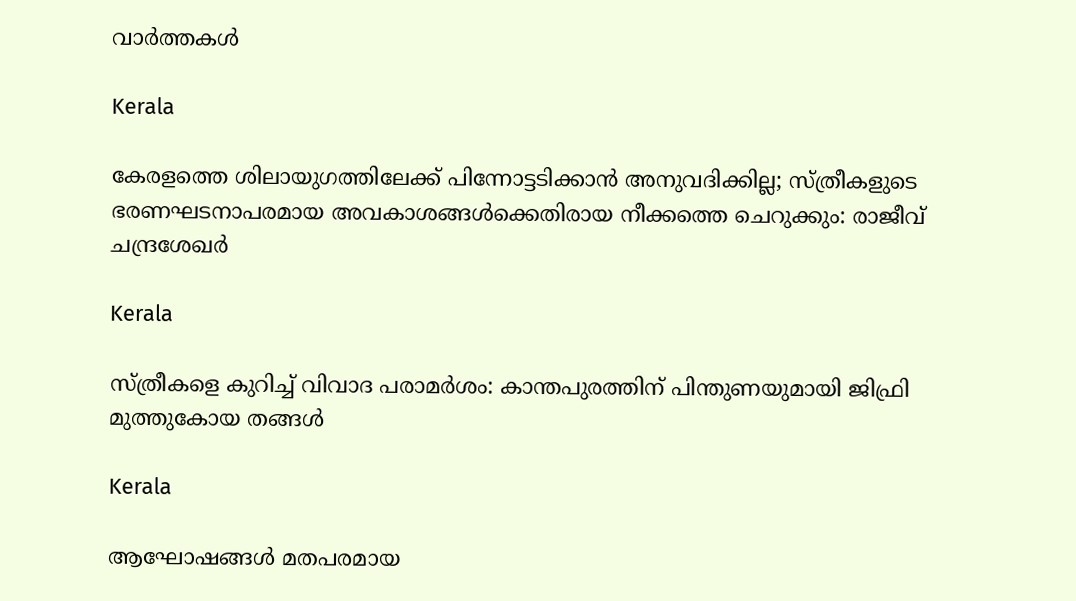വാര്‍ത്തകള്‍

Kerala

കേരളത്തെ ശിലായുഗത്തിലേക്ക് പിന്നോട്ടടിക്കാന്‍ അനുവദിക്കില്ല; സ്ത്രീകളുടെ ഭരണഘടനാപരമായ അവകാശങ്ങള്‍ക്കെതിരായ നീക്കത്തെ ചെറുക്കും: രാജീവ് ചന്ദ്രശേഖര്‍

Kerala

സ്ത്രീകളെ കുറിച്ച് വിവാദ പരാമര്‍ശം: കാന്തപുരത്തിന് പിന്തുണയുമായി ജിഫ്രി മുത്തുകോയ തങ്ങള്‍

Kerala

ആഘോഷങ്ങൾ മതപരമായ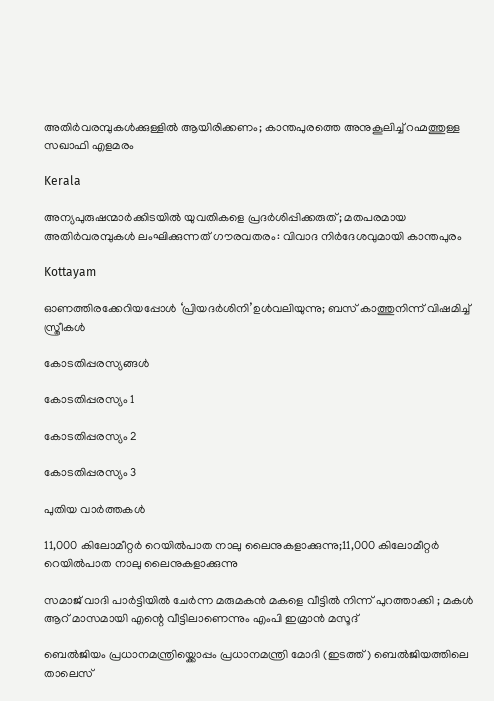അതിർവരമ്പുകൾക്കുള്ളിൽ ആയിരിക്കണം; കാന്തപുരത്തെ അനുകൂലിച്ച് റഹ്മത്തുള്ള സഖാഫി എളമരം

Kerala

അന്യപുരുഷന്മാർക്കിടയിൽ യുവതികളെ പ്രദർശിപ്പിക്കരുത്; മതപരമായ അതിർവരമ്പുകൾ ലംഘിക്കുന്നത് ഗൗരവതരം: വിവാദ നിർദേശവുമായി കാന്തപുരം

Kottayam

ഓണത്തിരക്കേറിയപ്പോള്‍ ‘പ്രിയദര്‍ശിനി’ഉള്‍വലിയുന്നു; ബസ് കാത്തുനിന്ന് വിഷമിച്ച് സ്ത്രീകള്‍

കോടതിപ്പരസ്യങ്ങള്‍

കോടതിപ്പരസ്യം 1

കോടതിപ്പരസ്യം 2

കോടതിപ്പരസ്യം 3

പുതിയ വാര്‍ത്തകള്‍

11,000 കിലോമീറ്റര്‍ റെയില്‍പാത നാലു ലൈനുകളാക്കുന്നു;11,000 കിലോമീറ്റര്‍ റെയില്‍പാത നാലു ലൈനുകളാക്കുന്നു

സമാജ് വാദി പാർട്ടിയിൽ ചേർന്ന മരുമകൻ മകളെ വീട്ടിൽ നിന്ന് പുറത്താക്കി ; മകൾ ആറ് മാസമായി എന്റെ വീട്ടിലാണെന്നും എംപി ഇമ്രാൻ മസൂദ്

ബെല്‍ജിയം പ്രധാനമന്ത്രിയ്ക്കൊപ്പം പ്രധാനമന്ത്രി മോദി (ഇടത്ത്) ബെല്‍ജിയത്തിലെ താലെസ്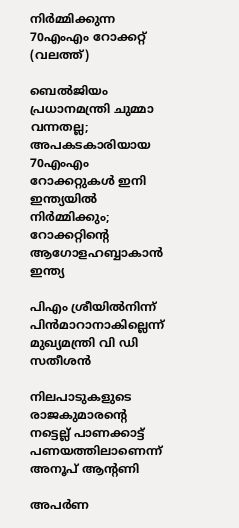നിര്‍മ്മിക്കുന്ന 70എംഎം റോക്കറ്റ് (വലത്ത്)

ബെല്‍ജിയം പ്രധാനമന്ത്രി ചുമ്മാ വന്നതല്ല; അപകടകാരിയായ 70എംഎം റോക്കറ്റുകള്‍ ഇനി ഇന്ത്യയില്‍ നിര്‍മ്മിക്കും; റോക്കറ്റിന്റെ ആഗോളഹബ്ബാകാന്‍ ഇന്ത്യ

പിഎം ശ്രീയില്‍നിന്ന് പിന്‍മാറാനാകില്ലെന്ന് മുഖ്യമന്ത്രി വി ഡി സതീശന്‍

നിലപാടുകളുടെ രാജകുമാരന്റെ നട്ടെല്ല് പാണക്കാട്ട് പണയത്തിലാണെന്ന് അനൂപ് ആന്റണി

അപർണ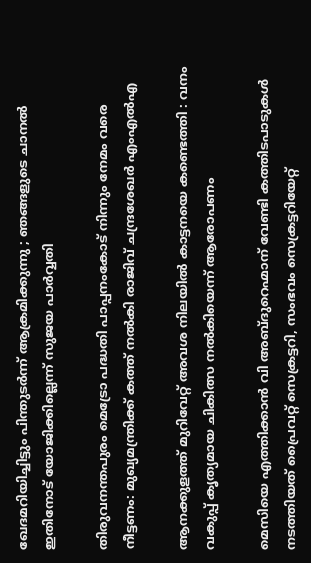ഖേദമറിയിച്ചിട്ടും പിന്തുടർന്ന് ആക്രമിക്കുന്നു ; ഞങ്ങളുടെ ചാനൽ ഇതിനോട് യോജിക്കില്ലെന്ന് സുജയ പാർവ്വതി

തിരുവനന്തപുരം മെട്രോ പദ്ധതി പാപ്പനംകോട് നിന്നും നേമം വരെ നീട്ടണം: മുഖ്യമന്ത്രിക്ക് കത്ത് നല്‍കി രാജിവ് ചന്ദ്രശേഖര്‍ എംഎല്‍എ

ആനക്കുളത്ത് മുറിവേറ്റ് അവശ നിലയിൽ കാട്ടനയെ കണ്ടെത്തി : വനം വകുപ്പ് കൃത്യമായ ചികിത്സ നൽകിയെന്ന് ആരോപണം

മെസിയെ എത്തിക്കാന്‍ വി അബ്ദുറെഹ്മാന് വേണ്ടി കത്തിടപാടുകള്‍ നടത്തിയത് പ്രൈവറ്റ് സെക്രട്ടറി, സംഭവം സെക്രട്ടറിയേറ്റ്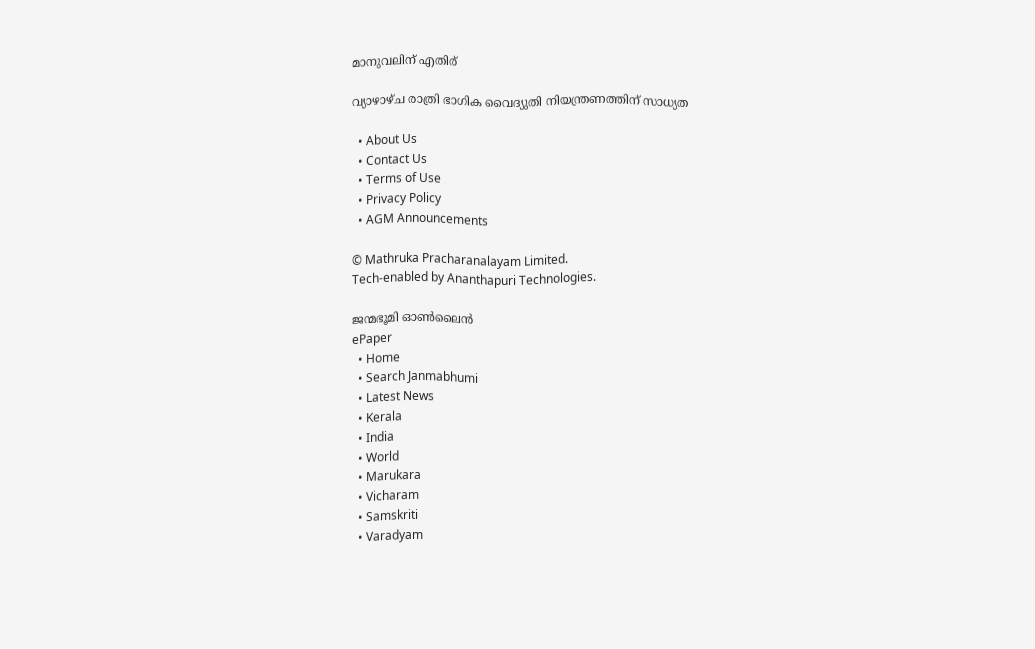മാനുവലിന് എതിര്

വ്യാഴാഴ്ച രാത്രി ഭാഗിക വൈദ്യുതി നിയന്ത്രണത്തിന് സാധ്യത

  • About Us
  • Contact Us
  • Terms of Use
  • Privacy Policy
  • AGM Announcements

© Mathruka Pracharanalayam Limited.
Tech-enabled by Ananthapuri Technologies.

ജന്മഭൂമി ഓണ്‍ലൈന്‍
ePaper
  • Home
  • Search Janmabhumi
  • Latest News
  • Kerala
  • India
  • World
  • Marukara
  • Vicharam
  • Samskriti
  • Varadyam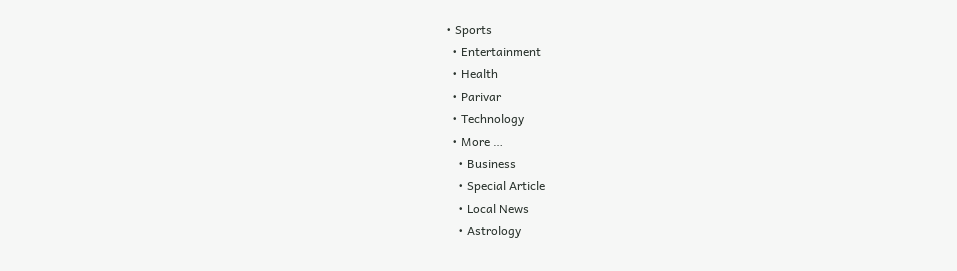• Sports
  • Entertainment
  • Health
  • Parivar
  • Technology
  • More …
    • Business
    • Special Article
    • Local News
    • Astrology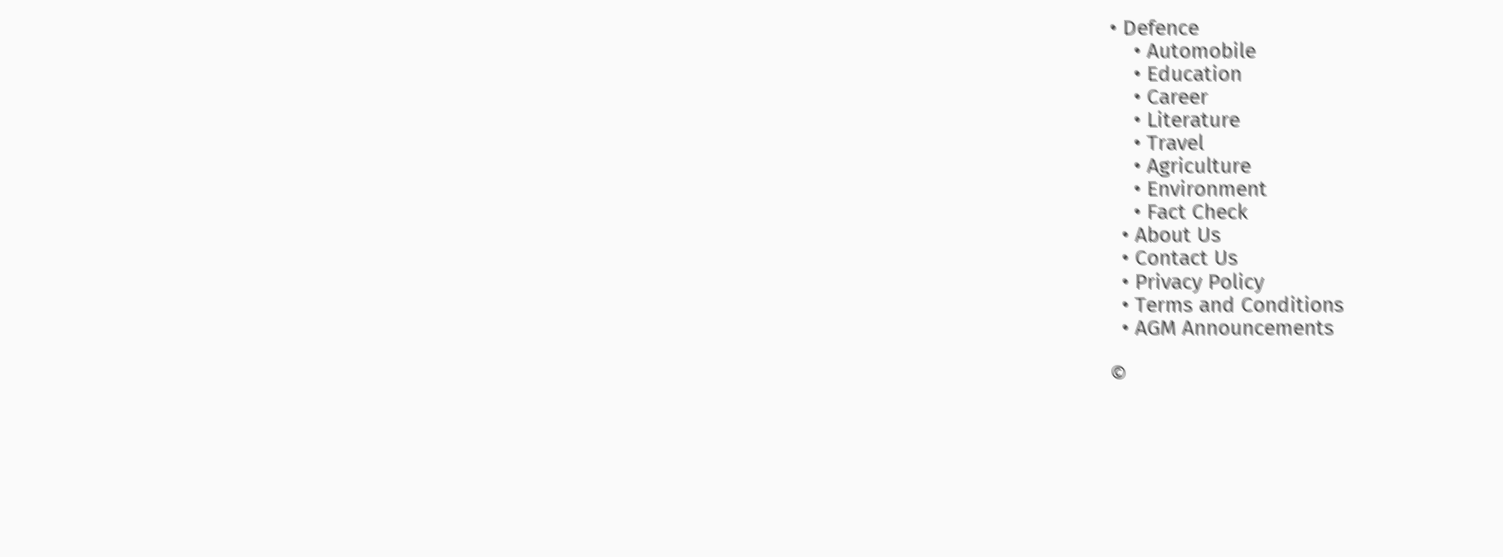• Defence
    • Automobile
    • Education
    • Career
    • Literature
    • Travel
    • Agriculture
    • Environment
    • Fact Check
  • About Us
  • Contact Us
  • Privacy Policy
  • Terms and Conditions
  • AGM Announcements

©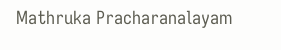Mathruka Pracharanalayam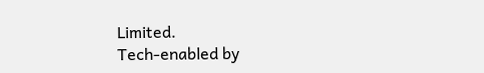Limited.
Tech-enabled by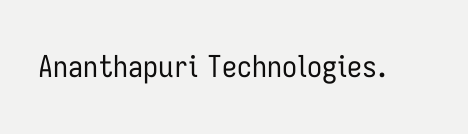Ananthapuri Technologies.